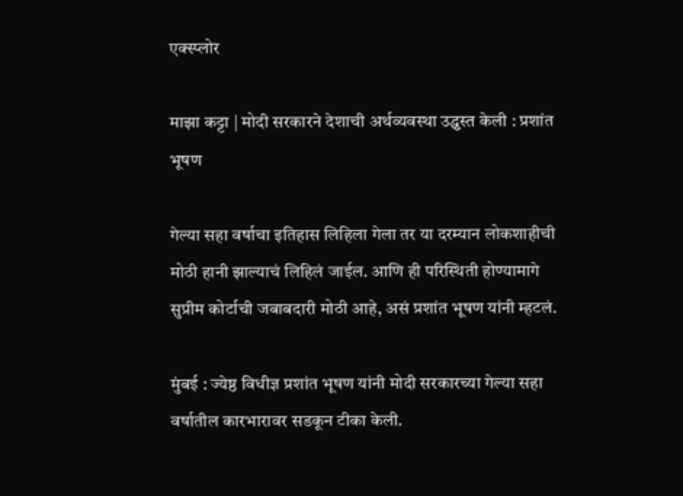एक्स्प्लोर

माझा कट्टा | मोदी सरकारने देशाची अर्थव्यवस्था उद्ध्वस्त केली : प्रशांत भूषण

गेल्या सहा वर्षाचा इतिहास लिहिला गेला तर या दरम्यान लोकशाहीची मोठी हानी झाल्याचं लिहिलं जाईल. आणि ही परिस्थिती होण्यामागे सुप्रीम कोर्टाची जबाबदारी मोठी आहे, असं प्रशांत भूषण यांनी म्हटलं.

मुंबई : ज्येष्ठ विधीज्ञ प्रशांत भूषण यांनी मोदी सरकारच्या गेल्या सहा वर्षातील कारभारावर सडकून टीका केली.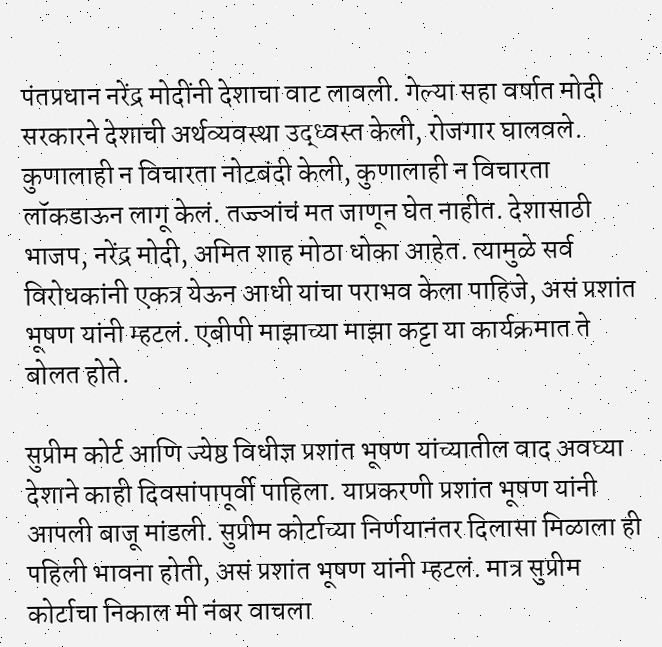पंतप्रधान नरेंद्र मोदींनी देशाचा वाट लावली. गेल्या सहा वर्षात मोदी सरकारने देशाची अर्थव्यवस्था उद्ध्वस्त केली, रोजगार घालवले. कुणालाही न विचारता नोटबंदी केली, कुणालाही न विचारता लॉकडाऊन लागू केलं. तज्ज्ञांचं मत जाणून घेत नाहीत. देशासाठी भाजप, नरेंद्र मोदी, अमित शाह मोठा धोका आहेत. त्यामुळे सर्व विरोधकांनी एकत्र येऊन आधी यांचा पराभव केला पाहिजे, असं प्रशांत भूषण यांनी म्हटलं. एबीपी माझाच्या माझा कट्टा या कार्यक्रमात ते बोलत होते.

सुप्रीम कोर्ट आणि ज्येष्ठ विधीज्ञ प्रशांत भूषण यांच्यातील वाद अवघ्या देशाने काही दिवसांपापूर्वी पाहिला. याप्रकरणी प्रशांत भूषण यांनी आपली बाजू मांडली. सुप्रीम कोर्टाच्या निर्णयानंतर दिलासा मिळाला ही पहिली भावना होती, असं प्रशांत भूषण यांनी म्हटलं. मात्र सुप्रीम कोर्टाचा निकाल मी नंबर वाचला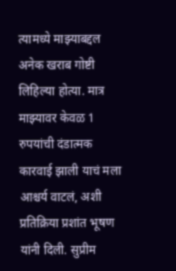त्यामध्ये माझ्याबद्दल अनेक खराब गोष्टी लिहिल्या होत्या. मात्र माझ्यावर केवळ 1 रुपयांची दंडात्मक कारवाई झाली याचं मला आश्चर्य वाटलं, अशी प्रतिक्रिया प्रशांत भूषण यांनी दिली. सुप्रीम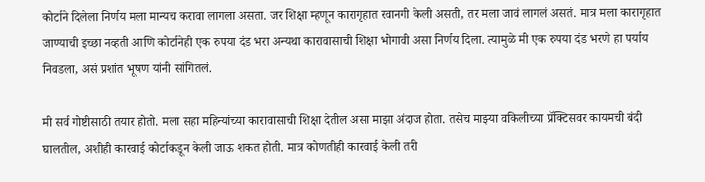कोर्टाने दिलेला निर्णय मला मान्यच करावा लागला असता. जर शिक्षा म्हणून कारागृहात रवानगी केली असती, तर मला जावं लागलं असतं. मात्र मला कारागृहात जाण्याची इच्छा नव्हती आणि कोर्टानेही एक रुपया दंड भरा अन्यथा कारावासाची शिक्षा भोगावी असा निर्णय दिला. त्यामुळे मी एक रुपया दंड भरणे हा पर्याय निवडला, असं प्रशांत भूषण यांनी सांगितलं.

मी सर्व गोष्टीसाठी तयार होतो. मला सहा महिन्यांच्या कारावासाची शिक्षा देतील असा माझा अंदाज होता. तसेच माझ्या वकिलीच्या प्रॅक्टिसवर कायमची बंदी घालतील, अशीही कारवाई कोर्टाकडून केली जाऊ शकत होती. मात्र कोणतीही कारवाई केली तरी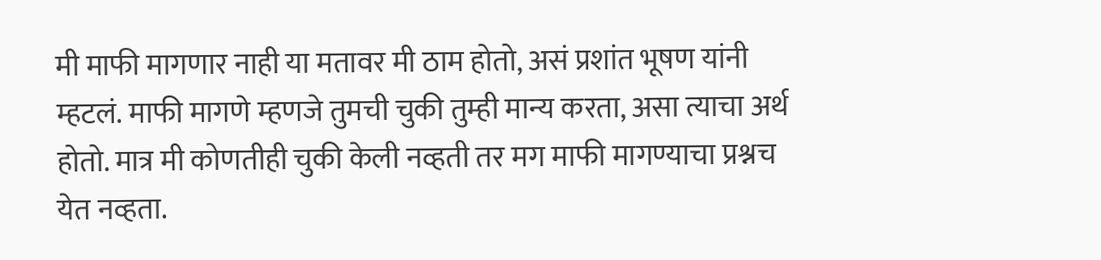मी माफी मागणार नाही या मतावर मी ठाम होतो, असं प्रशांत भूषण यांनी म्हटलं. माफी मागणे म्हणजे तुमची चुकी तुम्ही मान्य करता, असा त्याचा अर्थ होतो. मात्र मी कोणतीही चुकी केली नव्हती तर मग माफी मागण्याचा प्रश्नच येत नव्हता.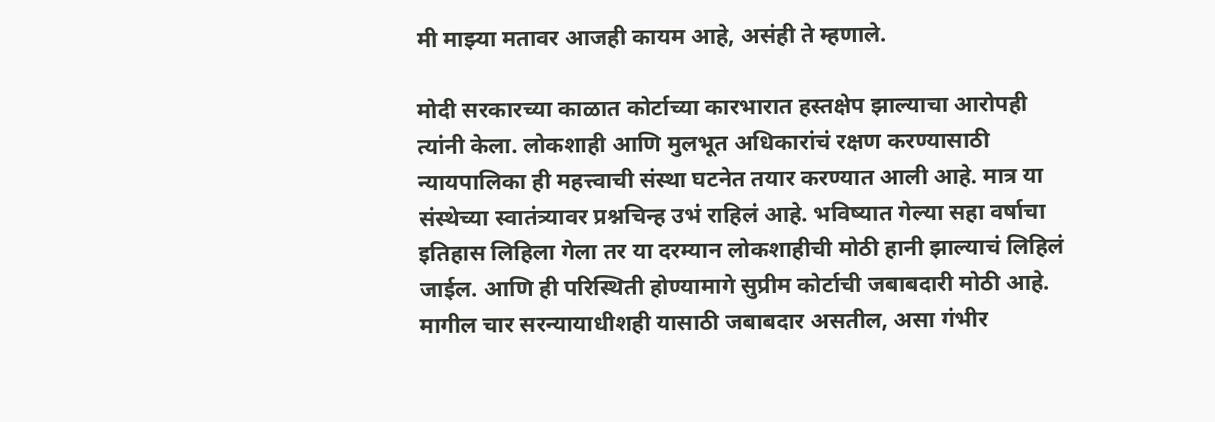मी माझ्या मतावर आजही कायम आहे, असंही ते म्हणाले.

मोदी सरकारच्या काळात कोर्टाच्या कारभारात हस्तक्षेप झाल्याचा आरोपही त्यांनी केला. लोकशाही आणि मुलभूत अधिकारांचं रक्षण करण्यासाठी न्यायपालिका ही महत्त्वाची संस्था घटनेत तयार करण्यात आली आहे. मात्र या संस्थेच्या स्वातंत्र्यावर प्रश्नचिन्ह उभं राहिलं आहे. भविष्यात गेल्या सहा वर्षाचा इतिहास लिहिला गेला तर या दरम्यान लोकशाहीची मोठी हानी झाल्याचं लिहिलं जाईल. आणि ही परिस्थिती होण्यामागे सुप्रीम कोर्टाची जबाबदारी मोठी आहे. मागील चार सरन्यायाधीशही यासाठी जबाबदार असतील, असा गंभीर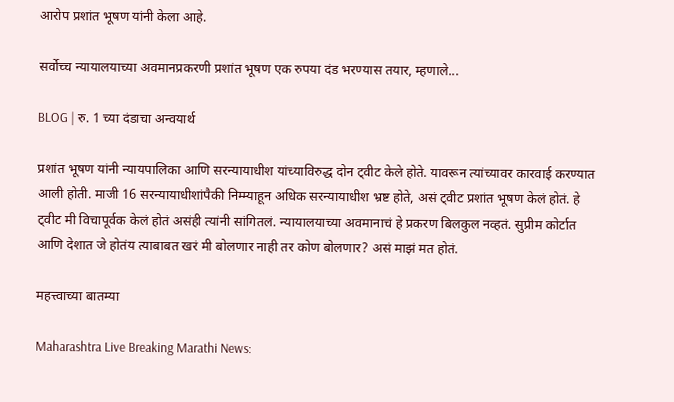आरोप प्रशांत भूषण यांनी केला आहे.

सर्वोच्च न्यायालयाच्या अवमानप्रकरणी प्रशांत भूषण एक रुपया दंड भरण्यास तयार, म्हणाले...

BLOG | रु. 1 च्या दंडाचा अन्वयार्थ

प्रशांत भूषण यांनी न्यायपालिका आणि सरन्यायाधीश यांच्याविरुद्ध दोन ट्वीट केले होते. यावरून त्यांच्यावर कारवाई करण्यात आली होती. माजी 16 सरन्यायाधीशांपैकी निम्म्याहून अधिक सरन्यायाधीश भ्रष्ट होते, असं ट्वीट प्रशांत भूषण केलं होतं. हे ट्वीट मी विचापूर्वक केलं होतं असंही त्यांनी सांगितलं. न्यायालयाच्या अवमानाचं हे प्रकरण बिलकुल नव्हतं. सुप्रीम कोर्टात आणि देशात जे होतंय त्याबाबत खरं मी बोलणार नाही तर कोण बोलणार? असं माझं मत होतं.

महत्त्वाच्या बातम्या

Maharashtra Live Breaking Marathi News: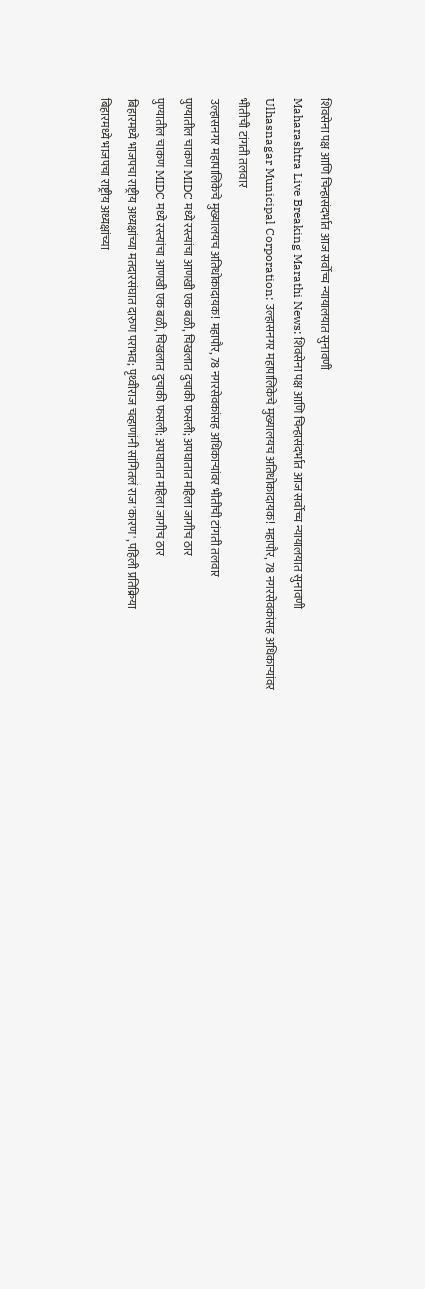शिवसेना पक्ष आणि चिन्हासंदर्भात आज सर्वोच्च न्यायालयात सुनावणी
Maharashtra Live Breaking Marathi News: शिवसेना पक्ष आणि चिन्हासंदर्भात आज सर्वोच्च न्यायालयात सुनावणी
Ulhasnagar Municipal Corporation: उल्हासनगर महापालिकेचे मुख्यालयच अतिधोकादायक! महापौर, 78 नगरसेवकांसह अधिकाऱ्यांवर भीतीची टांगती तलवार
उल्हासनगर महापालिकेचे मुख्यालयच अतिधोकादायक! महापौर, 78 नगरसेवकांसह अधिकाऱ्यांवर भीतीची टांगती तलवार
पुण्यातील चाकण MIDC मध्ये रस्त्यांचा आणखी एक बळी, चिखलात दुचाकी फसली; अपघातात महिला जागीच ठार
पुण्यातील चाकण MIDC मध्ये रस्त्यांचा आणखी एक बळी, चिखलात दुचाकी फसली; अपघातात महिला जागीच ठार
बिहारमध्ये भाजपचा राष्ट्रीय अध्यक्षांच्या मतदारसंघात दारुण पराभव; पृथ्वीराज चव्हाणांनी सांगितलं राज'कारण', पहिली प्रतिक्रिया
बिहारमध्ये भाजपचा राष्ट्रीय अध्यक्षांच्या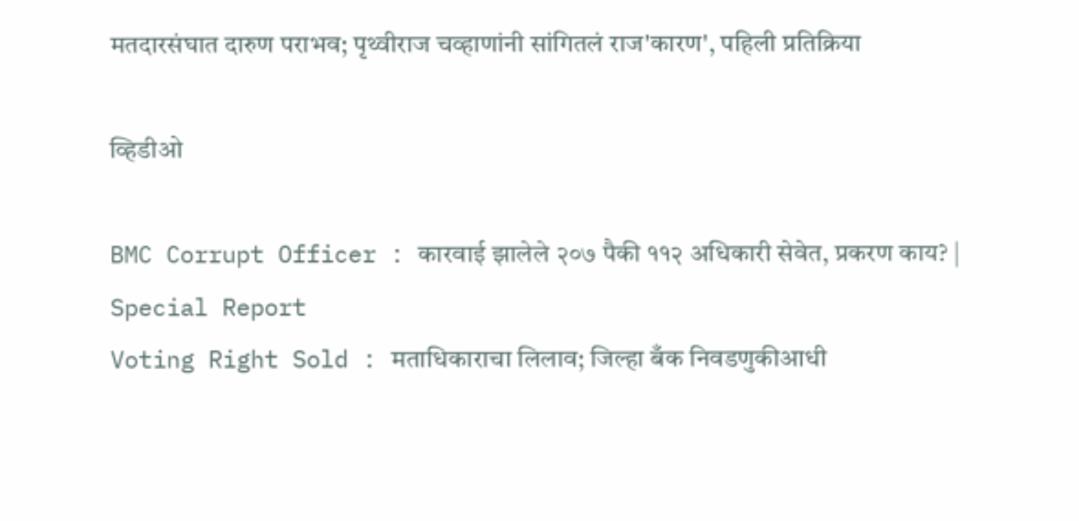मतदारसंघात दारुण पराभव; पृथ्वीराज चव्हाणांनी सांगितलं राज'कारण', पहिली प्रतिक्रिया

व्हिडीओ

BMC Corrupt Officer : कारवाई झालेले २०७ पैकी ११२ अधिकारी सेवेत, प्रकरण काय? | Special Report
Voting Right Sold : मताधिकाराचा लिलाव; जिल्हा बँक निवडणुकीआधी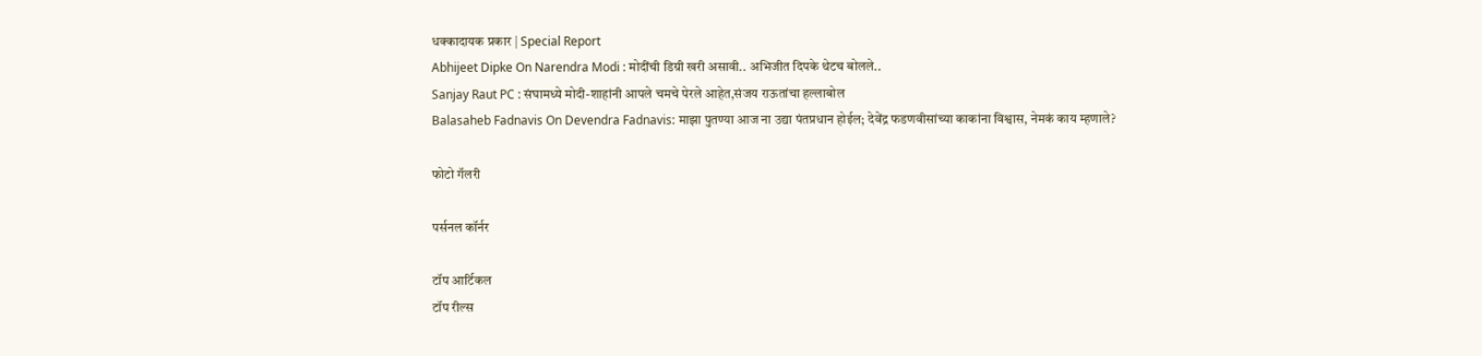धक्कादायक प्रकार | Special Report
Abhijeet Dipke On Narendra Modi : मोदींची डिग्री खरी असावी.. अभिजीत दिपके थेटच बोलले..
Sanjay Raut PC : संघामध्ये मोदी-शाहांनी आपले चमचे पेरले आहेत,संजय राऊतांचा हल्लाबोल
Balasaheb Fadnavis On Devendra Fadnavis: माझा पुतण्या आज ना उद्या पंतप्रधान होईल; देवेंद्र फडणवीसांच्या काकांना विश्वास, नेमकं काय म्हणाले?

फोटो गॅलरी

पर्सनल कॉर्नर

टॉप आर्टिकल
टॉप रील्स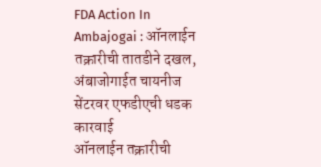FDA Action In Ambajogai : ऑनलाईन तक्रारीची तातडीने दखल, अंबाजोगाईत चायनीज सेंटरवर एफडीएची धडक कारवाई
ऑनलाईन तक्रारीची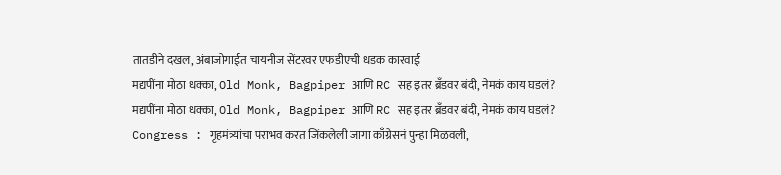तातडीने दखल, अंबाजोगाईत चायनीज सेंटरवर एफडीएची धडक कारवाई
मद्यपींना मोठा धक्का, Old Monk, Bagpiper आणि RC सह इतर ब्रँडवर बंदी, नेमकं काय घडलं?
मद्यपींना मोठा धक्का, Old Monk, Bagpiper आणि RC सह इतर ब्रँडवर बंदी, नेमकं काय घडलं?
Congress : गृहमंत्र्यांचा पराभव करत जिंकलेली जागा काँग्रेसनं पुन्हा मिळवली,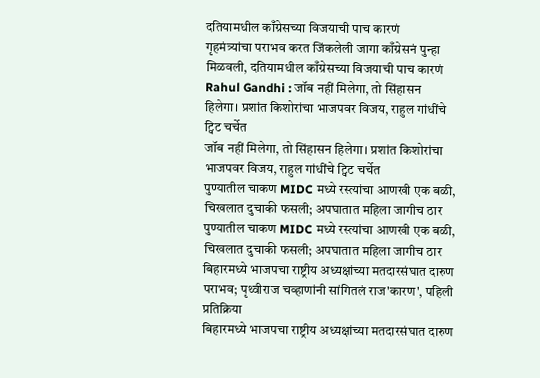दतियामधील काँग्रेसच्या विजयाची पाच कारणं
गृहमंत्र्यांचा पराभव करत जिंकलेली जागा काँग्रेसनं पुन्हा मिळवली, दतियामधील काँग्रेसच्या विजयाची पाच कारणं
Rahul Gandhi : जॉब नहीं मिलेगा, तो सिंहासन हिलेगा। प्रशांत किशोरांचा भाजपवर विजय, राहुल गांधींचे ट्विट चर्चेत
जॉब नहीं मिलेगा, तो सिंहासन हिलेगा। प्रशांत किशोरांचा भाजपवर विजय, राहुल गांधींचे ट्विट चर्चेत
पुण्यातील चाकण MIDC मध्ये रस्त्यांचा आणखी एक बळी, चिखलात दुचाकी फसली; अपघातात महिला जागीच ठार
पुण्यातील चाकण MIDC मध्ये रस्त्यांचा आणखी एक बळी, चिखलात दुचाकी फसली; अपघातात महिला जागीच ठार
बिहारमध्ये भाजपचा राष्ट्रीय अध्यक्षांच्या मतदारसंघात दारुण पराभव; पृथ्वीराज चव्हाणांनी सांगितलं राज'कारण', पहिली प्रतिक्रिया
बिहारमध्ये भाजपचा राष्ट्रीय अध्यक्षांच्या मतदारसंघात दारुण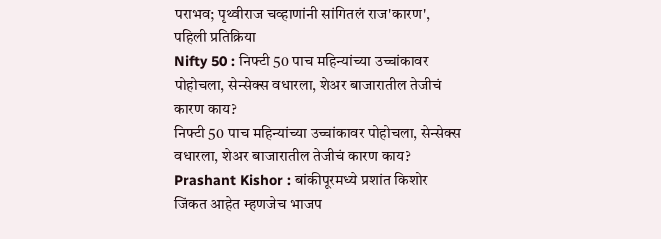पराभव; पृथ्वीराज चव्हाणांनी सांगितलं राज'कारण', पहिली प्रतिक्रिया
Nifty 50 : निफ्टी 50 पाच महिन्यांच्या उच्चांकावर पोहोचला, सेन्सेक्स वधारला, शेअर बाजारातील तेजीचं कारण काय?
निफ्टी 50 पाच महिन्यांच्या उच्चांकावर पोहोचला, सेन्सेक्स वधारला, शेअर बाजारातील तेजीचं कारण काय?
Prashant Kishor : बांकीपूरमध्ये प्रशांत किशोर जिंकत आहेत म्हणजेच भाजप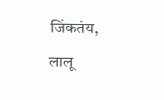जिंकतंय, लालू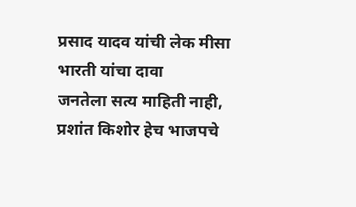प्रसाद यादव यांची लेक मीसा भारती यांचा दावा
जनतेला सत्य माहिती नाही, प्रशांत किशोर हेच भाजपचे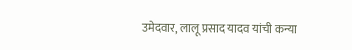उमेदवार, लालू प्रसाद यादव यांची कन्या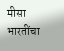मीसा भारतींचा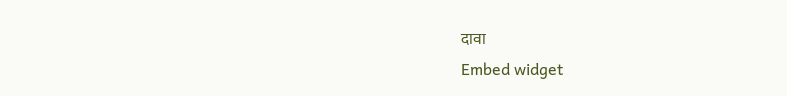दावा
Embed widget